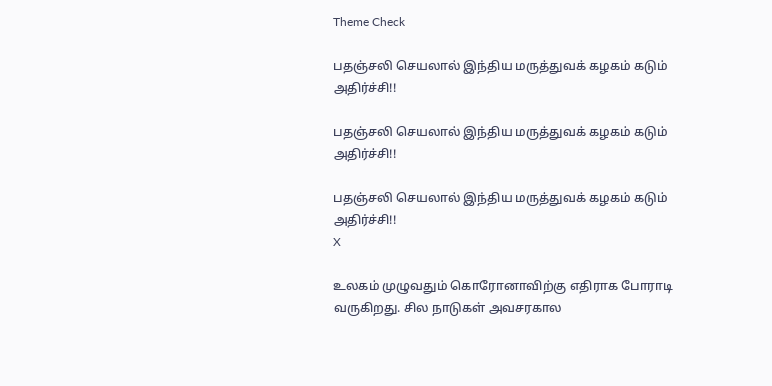Theme Check

பதஞ்சலி செயலால் இந்திய மருத்துவக் கழகம் கடும் அதிர்ச்சி!!

பதஞ்சலி செயலால் இந்திய மருத்துவக் கழகம் கடும் அதிர்ச்சி!!

பதஞ்சலி செயலால் இந்திய மருத்துவக் கழகம் கடும் அதிர்ச்சி!!
X

உலகம் முழுவதும் கொரோனாவிற்கு எதிராக போராடி வருகிறது. சில நாடுகள் அவசரகால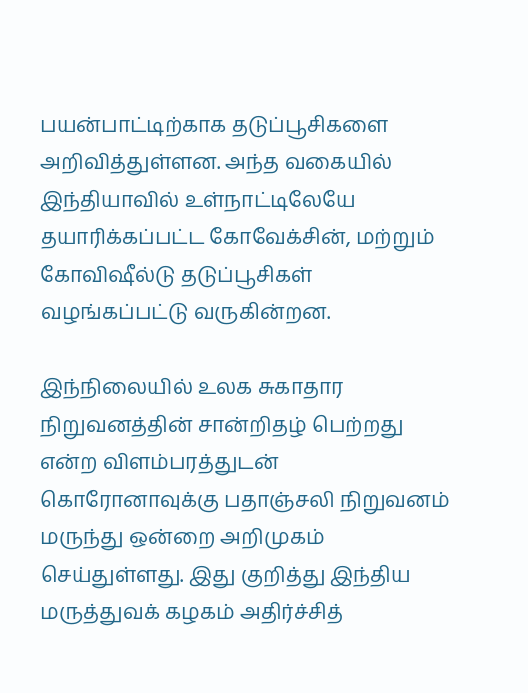பயன்பாட்டிற்காக தடுப்பூசிகளை அறிவித்துள்ளன. அந்த வகையில் இந்தியாவில் உள்நாட்டிலேயே தயாரிக்கப்பட்ட கோவேக்சின், மற்றும் கோவிஷீல்டு தடுப்பூசிகள் வழங்கப்பட்டு வருகின்றன.

இந்நிலையில் உலக சுகாதார நிறுவனத்தின் சான்றிதழ் பெற்றது என்ற விளம்பரத்துடன் கொரோனாவுக்கு பதாஞ்சலி நிறுவனம் மருந்து ஒன்றை அறிமுகம் செய்துள்ளது. இது குறித்து இந்திய மருத்துவக் கழகம் அதிர்ச்சித்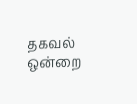தகவல் ஒன்றை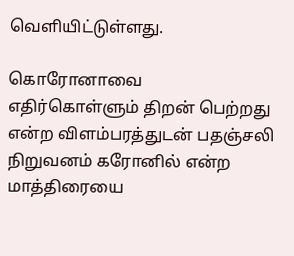வெளியிட்டுள்ளது.

கொரோனாவை எதிர்கொள்ளும் திறன் பெற்றது என்ற விளம்பரத்துடன் பதஞ்சலி நிறுவனம் கரோனில் என்ற மாத்திரையை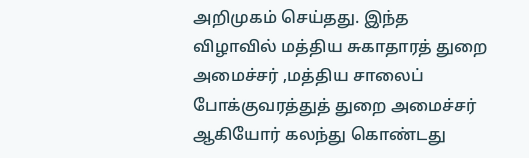அறிமுகம் செய்தது. இந்த விழாவில் மத்திய சுகாதாரத் துறை அமைச்சர் ,மத்திய சாலைப் போக்குவரத்துத் துறை அமைச்சர் ஆகியோர் கலந்து கொண்டது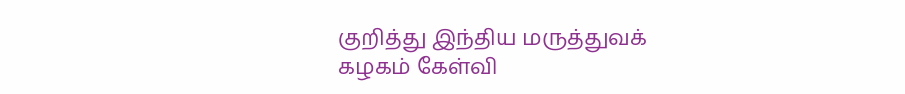குறித்து இந்திய மருத்துவக் கழகம் கேள்வி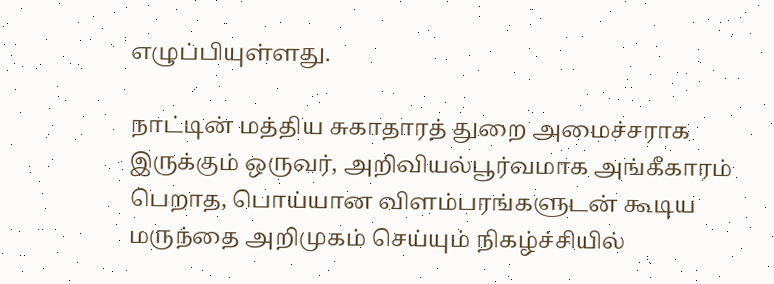எழுப்பியுள்ளது.

நாட்டின் மத்திய சுகாதாரத் துறை அமைச்சராக இருக்கும் ஒருவர், அறிவியல்பூர்வமாக அங்கீகாரம் பெறாத, பொய்யான விளம்பரங்களுடன் கூடிய மருந்தை அறிமுகம் செய்யும் நிகழ்ச்சியில்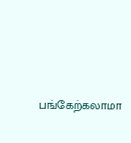பங்கேற்கலாமா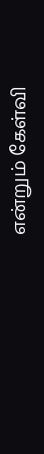என்றும் கேள்வி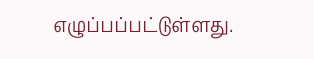எழுப்பப்பட்டுள்ளது.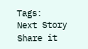Tags:
Next Story
Share it